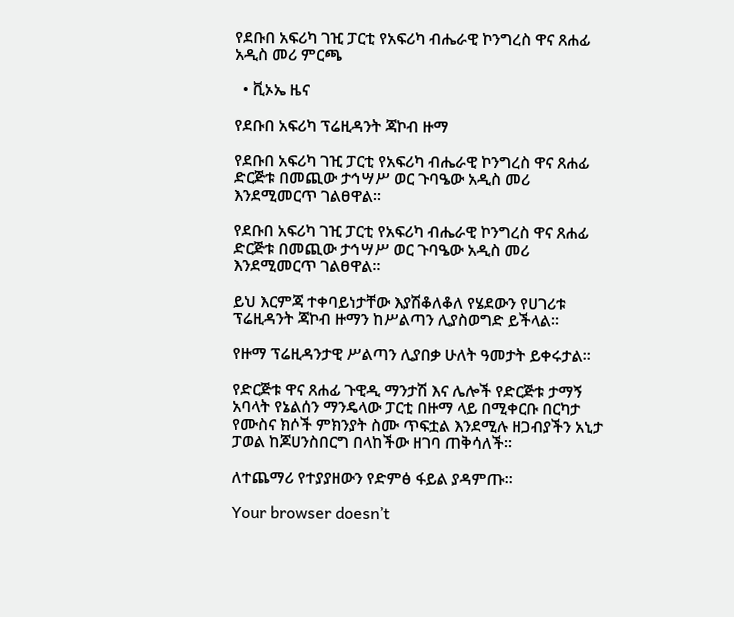የደቡበ አፍሪካ ገዢ ፓርቲ የአፍሪካ ብሔራዊ ኮንግረስ ዋና ጸሐፊ አዲስ መሪ ምርጫ

  • ቪኦኤ ዜና

የደቡበ አፍሪካ ፕሬዚዳንት ጃኮብ ዙማ

የደቡበ አፍሪካ ገዢ ፓርቲ የአፍሪካ ብሔራዊ ኮንግረስ ዋና ጸሐፊ ድርጅቱ በመጪው ታኅሣሥ ወር ጉባዔው አዲስ መሪ እንደሚመርጥ ገልፀዋል።

የደቡበ አፍሪካ ገዢ ፓርቲ የአፍሪካ ብሔራዊ ኮንግረስ ዋና ጸሐፊ ድርጅቱ በመጪው ታኅሣሥ ወር ጉባዔው አዲስ መሪ እንደሚመርጥ ገልፀዋል።

ይህ እርምጃ ተቀባይነታቸው እያሽቆለቆለ የሄደውን የሀገሪቱ ፕሬዚዳንት ጃኮብ ዙማን ከሥልጣን ሊያስወግድ ይችላል።

የዙማ ፕሬዚዳንታዊ ሥልጣን ሊያበቃ ሁለት ዓመታት ይቀሩታል።

የድርጅቱ ዋና ጸሐፊ ጉዊዲ ማንታሽ እና ሌሎች የድርጅቱ ታማኝ አባላት የኔልሰን ማንዴላው ፓርቲ በዙማ ላይ በሚቀርቡ በርካታ የሙስና ክሶች ምክንያት ስሙ ጥፍቷል እንደሚሉ ዘጋብያችን አኒታ ፓወል ከጆሀንስበርግ በላከችው ዘገባ ጠቅሳለች።

ለተጨማሪ የተያያዘውን የድምፅ ፋይል ያዳምጡ፡፡

Your browser doesn’t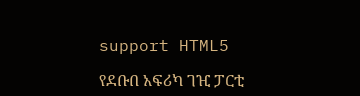support HTML5

የደቡበ አፍሪካ ገዢ ፓርቲ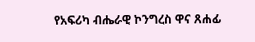የአፍሪካ ብሔራዊ ኮንግረስ ዋና ጸሐፊ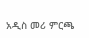አዲስ መሪ ምርጫ